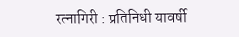रत्नागिरी : प्रतिनिधी यावर्षी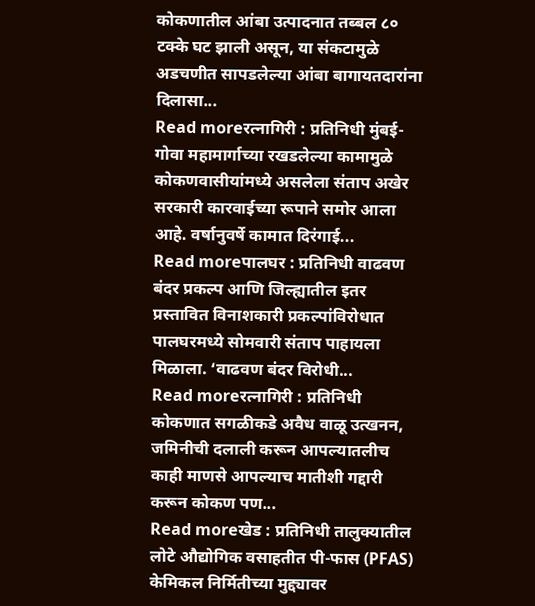कोकणातील आंबा उत्पादनात तब्बल ८० टक्के घट झाली असून, या संकटामुळे अडचणीत सापडलेल्या आंबा बागायतदारांना दिलासा...
Read moreरत्नागिरी : प्रतिनिधी मुंबई-गोवा महामार्गाच्या रखडलेल्या कामामुळे कोकणवासीयांमध्ये असलेला संताप अखेर सरकारी कारवाईच्या रूपाने समोर आला आहे. वर्षानुवर्षे कामात दिरंगाई...
Read moreपालघर : प्रतिनिधी वाढवण बंदर प्रकल्प आणि जिल्ह्यातील इतर प्रस्तावित विनाशकारी प्रकल्पांविरोधात पालघरमध्ये सोमवारी संताप पाहायला मिळाला. ‘वाढवण बंदर विरोधी...
Read moreरत्नागिरी : प्रतिनिधी कोकणात सगळीकडे अवैध वाळू उत्खनन, जमिनीची दलाली करून आपल्यातलीच काही माणसे आपल्याच मातीशी गद्दारी करून कोकण पण...
Read moreखेड : प्रतिनिधी तालुक्यातील लोटे औद्योगिक वसाहतीत पी-फास (PFAS) केमिकल निर्मितीच्या मुद्द्यावर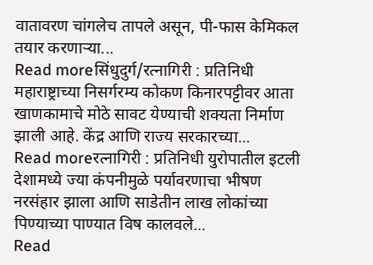वातावरण चांगलेच तापले असून, पी-फास केमिकल तयार करणाऱ्या...
Read moreसिंधुदुर्ग/रत्नागिरी : प्रतिनिधी महाराष्ट्राच्या निसर्गरम्य कोकण किनारपट्टीवर आता खाणकामाचे मोठे सावट येण्याची शक्यता निर्माण झाली आहे. केंद्र आणि राज्य सरकारच्या...
Read moreरत्नागिरी : प्रतिनिधी युरोपातील इटली देशामध्ये ज्या कंपनीमुळे पर्यावरणाचा भीषण नरसंहार झाला आणि साडेतीन लाख लोकांच्या पिण्याच्या पाण्यात विष कालवले...
Read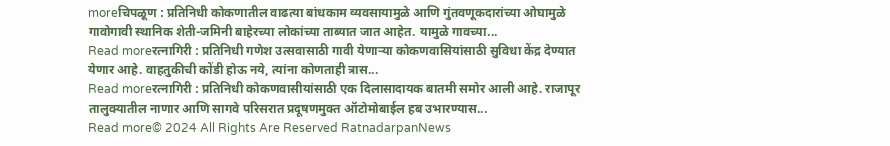moreचिपळूण : प्रतिनिधी कोकणातील वाढत्या बांधकाम व्यवसायामुळे आणि गुंतवणूकदारांच्या ओघामुळे गावोगावी स्थानिक शेती-जमिनी बाहेरच्या लोकांच्या ताब्यात जात आहेत. यामुळे गावच्या...
Read moreरत्नागिरी : प्रतिनिधी गणेश उत्सवासाठी गावी येणाऱ्या कोकणवासियांसाठी सुविधा केंद्र देण्यात येणार आहे. वाहतुकीची कोंडी होऊ नये, त्यांना कोणताही त्रास...
Read moreरत्नागिरी : प्रतिनिधी कोकणवासीयांसाठी एक दिलासादायक बातमी समोर आली आहे. राजापूर तालुक्यातील नाणार आणि सागवे परिसरात प्रदूषणमुक्त ऑटोमोबाईल हब उभारण्यास...
Read more© 2024 All Rights Are Reserved RatnadarpanNews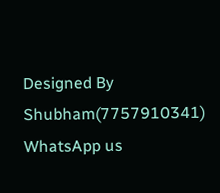Designed By Shubham(7757910341)
WhatsApp us